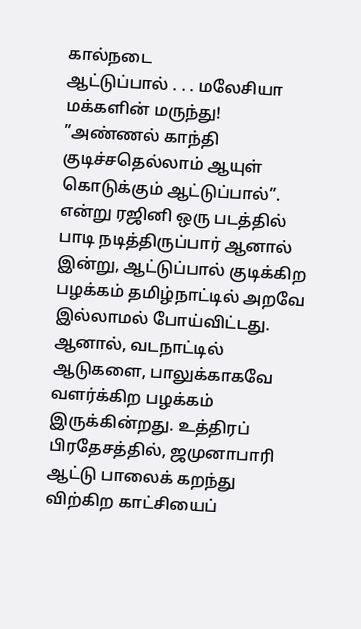கால்நடை
ஆட்டுப்பால் . . . மலேசியா மக்களின் மருந்து!
”அண்ணல் காந்தி குடிச்சதெல்லாம் ஆயுள் கொடுக்கும் ஆட்டுப்பால்”. என்று ரஜினி ஒரு படத்தில் பாடி நடித்திருப்பார் ஆனால் இன்று, ஆட்டுப்பால் குடிக்கிற பழக்கம் தமிழ்நாட்டில் அறவே இல்லாமல் போய்விட்டது. ஆனால், வடநாட்டில் ஆடுகளை, பாலுக்காகவே வளர்க்கிற பழக்கம் இருக்கின்றது. உத்திரப் பிரதேசத்தில், ஜமுனாபாரி ஆட்டு பாலைக் கறந்து விற்கிற காட்சியைப்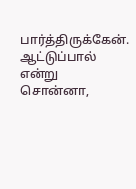பார்த்திருக்கேன். ஆட்டுப்பால் என்று சொன்னா,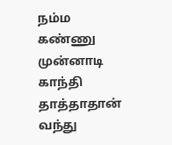நம்ம கண்ணு முன்னாடி காந்தி தாத்தாதான் வந்து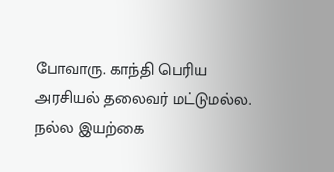போவாரு. காந்தி பெரிய அரசியல் தலைவர் மட்டுமல்ல. நல்ல இயற்கை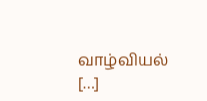வாழ்வியல் […]